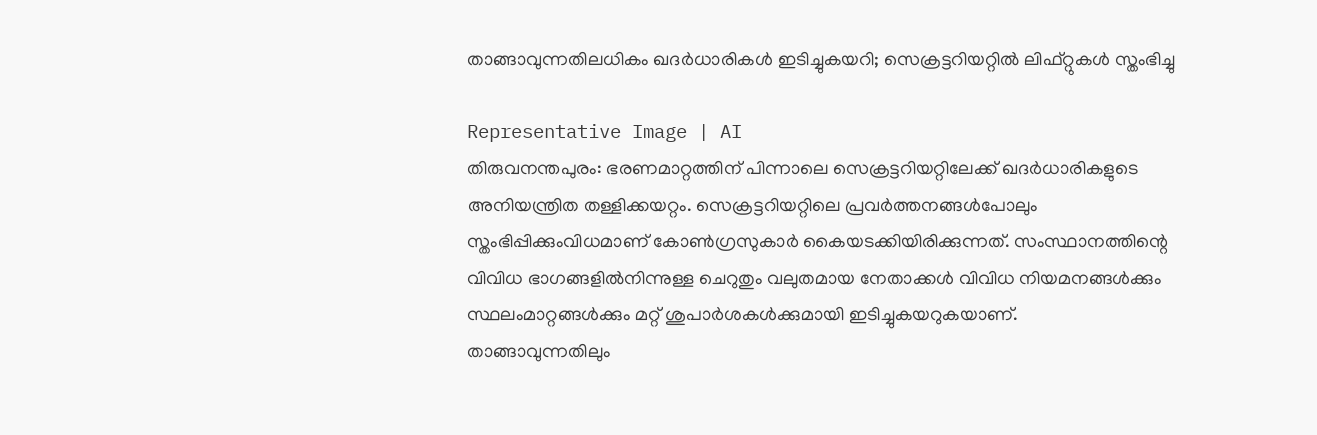താങ്ങാവുന്നതിലധികം ഖദർധാരികൾ ഇടിച്ചുകയറി; സെക്രട്ടറിയറ്റിൽ ലിഫ്റ്റുകൾ സ്തംഭിച്ചു

Representative Image | AI
തിരുവനന്തപുരം: ഭരണമാറ്റത്തിന് പിന്നാലെ സെക്രട്ടറിയറ്റിലേക്ക് ഖദർധാരികളുടെ അനിയന്ത്രിത തള്ളിക്കയറ്റം. സെക്രട്ടറിയറ്റിലെ പ്രവർത്തനങ്ങൾപോലും സ്തംഭിപ്പിക്കുംവിധമാണ് കോൺഗ്രസുകാർ കൈയടക്കിയിരിക്കുന്നത്. സംസ്ഥാനത്തിന്റെ വിവിധ ഭാഗങ്ങളിൽനിന്നുള്ള ചെറുതും വലുതമായ നേതാക്കൾ വിവിധ നിയമനങ്ങൾക്കും സ്ഥലംമാറ്റങ്ങൾക്കും മറ്റ് ശുപാർശകൾക്കുമായി ഇടിച്ചുകയറുകയാണ്.
താങ്ങാവുന്നതിലും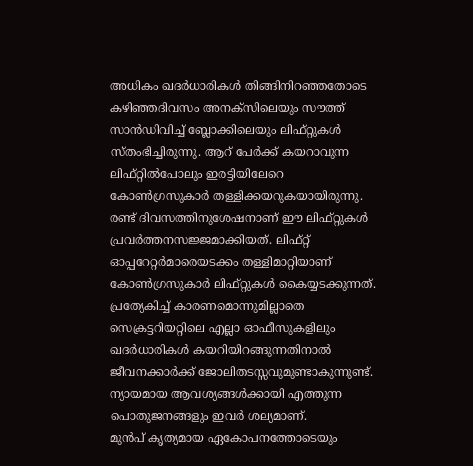അധികം ഖദർധാരികൾ തിങ്ങിനിറഞ്ഞതോടെ കഴിഞ്ഞദിവസം അനക്സിലെയും സൗത്ത് സാൻഡിവിച്ച് ബ്ലോക്കിലെയും ലിഫ്റ്റുകൾ സ്തംഭിച്ചിരുന്നു. ആറ് പേർക്ക് കയറാവുന്ന ലിഫ്റ്റിൽപോലും ഇരട്ടിയിലേറെ കോൺഗ്രസുകാർ തള്ളിക്കയറുകയായിരുന്നു. രണ്ട് ദിവസത്തിനുശേഷനാണ് ഈ ലിഫ്റ്റുകൾ പ്രവർത്തനസജ്ജമാക്കിയത്. ലിഫ്റ്റ് ഓപ്പറേറ്റർമാരെയടക്കം തള്ളിമാറ്റിയാണ് കോൺഗ്രസുകാർ ലിഫ്റ്റുകൾ കൈയ്യടക്കുന്നത്.
പ്രത്യേകിച്ച് കാരണമൊന്നുമില്ലാതെ സെക്രട്ടറിയറ്റിലെ എല്ലാ ഓഫീസുകളിലും ഖദർധാരികൾ കയറിയിറങ്ങുന്നതിനാൽ ജീവനക്കാർക്ക് ജോലിതടസ്സവുമുണ്ടാകുന്നുണ്ട്. ന്യായമായ ആവശ്യങ്ങൾക്കായി എത്തുന്ന പൊതുജനങ്ങളും ഇവർ ശല്യമാണ്.
മുൻപ് കൃത്യമായ ഏകോപനത്തോടെയും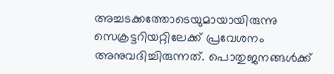അച്ചടക്കത്തോടെയുമായായിരുന്നു സെക്രട്ടറിയറ്റിലേക്ക് പ്രവേശനം അനുവദിച്ചിരുന്നത്. പൊതുജനങ്ങൾക്ക്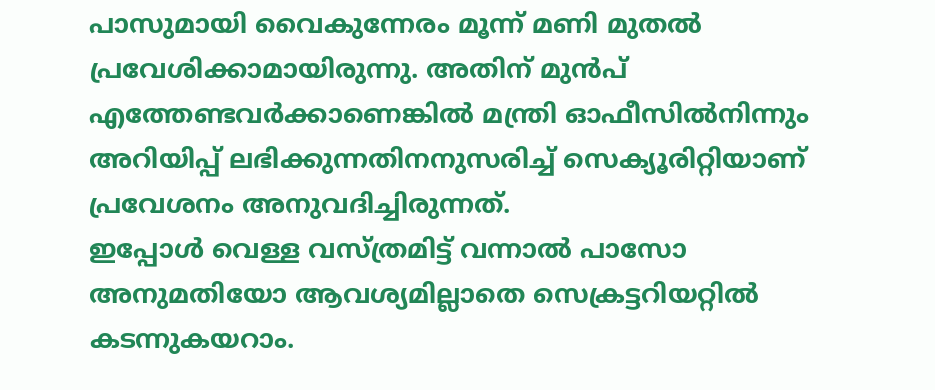പാസുമായി വൈകുന്നേരം മൂന്ന് മണി മുതൽ പ്രവേശിക്കാമായിരുന്നു. അതിന് മുൻപ് എത്തേണ്ടവർക്കാണെങ്കിൽ മന്ത്രി ഓഫീസിൽനിന്നും അറിയിപ്പ് ലഭിക്കുന്നതിനനുസരിച്ച് സെക്യൂരിറ്റിയാണ് പ്രവേശനം അനുവദിച്ചിരുന്നത്.
ഇപ്പോൾ വെള്ള വസ്ത്രമിട്ട് വന്നാൽ പാസോ അനുമതിയോ ആവശ്യമില്ലാതെ സെക്രട്ടറിയറ്റിൽ കടന്നുകയറാം.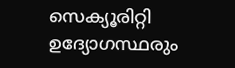സെക്യൂരിറ്റി ഉദ്യോഗസ്ഥരും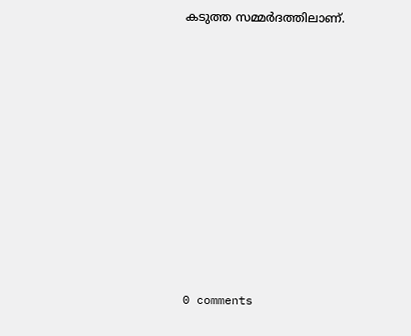കടുത്ത സമ്മർദത്തിലാണ്.










0 comments